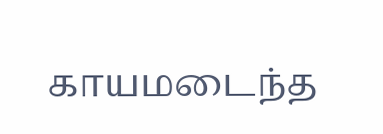காயமடைந்த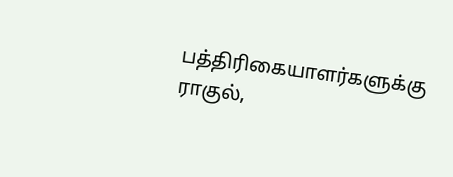பத்திரிகையாளர்களுக்கு ராகுல்,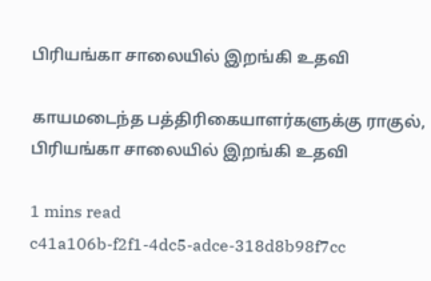பிரியங்கா சாலையில் இறங்கி உதவி

காயமடைந்த பத்திரிகையாளர்களுக்கு ராகுல், பிரியங்கா சாலையில் இறங்கி உதவி

1 mins read
c41a106b-f2f1-4dc5-adce-318d8b98f7cc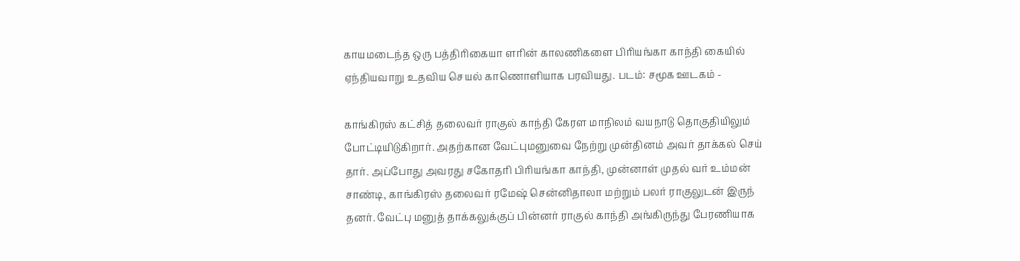காயமடைந்த ஒரு பத்திரிகையா ளரின் காலணிகளை பிரியங்கா காந்தி கையில் ஏந்தியவாறு உதவிய செயல் காணொளியாக பரவியது. படம்: சமூக ஊடகம் -

காங்கிரஸ் கட்சித் தலைவர் ராகுல் காந்தி கேரள மாநிலம் வயநாடு தொகுதியிலும் போட்டியிடுகிறார். அதற்கான வேட்புமனுவை நேற்று முன்தினம் அவர் தாக்கல் செய் தார். அப்போது அவரது சகோதரி பிரியங்கா காந்தி, முன்னாள் முதல் வர் உம்மன் சாண்டி, காங்கிரஸ் தலைவர் ரமேஷ் சென்னிதாலா மற்றும் பலர் ராகுலுடன் இருந் தனர். வேட்பு மனுத் தாக்கலுக்குப் பின்னர் ராகுல் காந்தி அங்கிருந்து பேரணியாக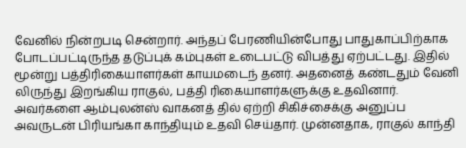வேனில் நின்றபடி சென்றார். அந்தப் பேரணியின்போது பாதுகாப்பிற்காக போடப்பட்டிருந்த தடுப்புக் கம்புகள் உடைபட்டு விபத்து ஏற்பட்டது. இதில் மூன்று பத்திரிகையாளர்கள் காயமடைந் தனர். அதனைத் கண்டதும் வேனி லிருந்து இறங்கிய ராகுல், பத்தி ரிகையாளர்களுக்கு உதவினார். அவர்களை ஆம்புலன்ஸ் வாகனத் தில் ஏற்றி சிகிச்சைக்கு அனுப்ப அவருடன் பிரியங்கா காந்தியும் உதவி செய்தார். முன்னதாக, ராகுல் காந்தி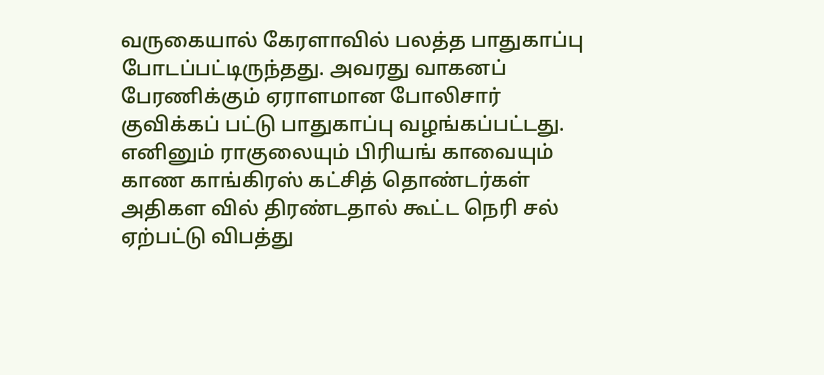வருகையால் கேரளாவில் பலத்த பாதுகாப்பு போடப்பட்டிருந்தது. அவரது வாகனப் பேரணிக்கும் ஏராளமான போலிசார் குவிக்கப் பட்டு பாதுகாப்பு வழங்கப்பட்டது. எனினும் ராகுலையும் பிரியங் காவையும் காண காங்கிரஸ் கட்சித் தொண்டர்கள் அதிகள வில் திரண்டதால் கூட்ட நெரி சல் ஏற்பட்டு விபத்து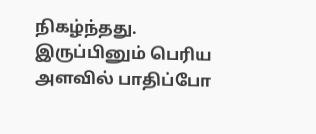நிகழ்ந்தது. இருப்பினும் பெரிய அளவில் பாதிப்போ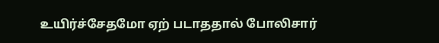உயிர்ச்சேதமோ ஏற் படாததால் போலிசார்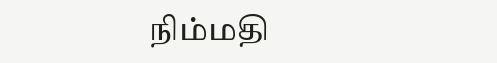நிம்மதி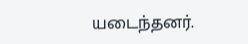யடைந்தனர்.